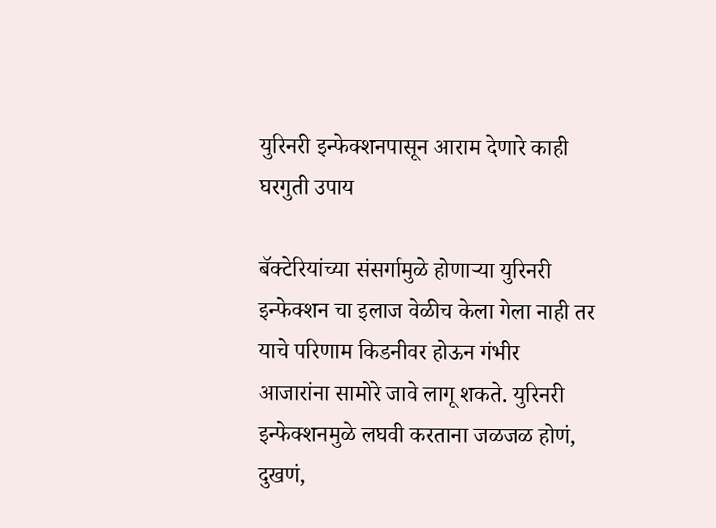युरिनरी इन्फेक्शनपासून आराम देणारे काही घरगुती उपाय

बॅक्टेरियांच्या संसर्गामुळे होणाऱ्या युरिनरी इन्फेक्शन चा इलाज वेळीच केला गेला नाही तर याचे परिणाम किडनीवर होऊन गंभीर आजारांना सामोरे जावे लागू शकते. युरिनरी इन्फेक्शनमुळे लघवी करताना जळजळ होणं, दुखणं,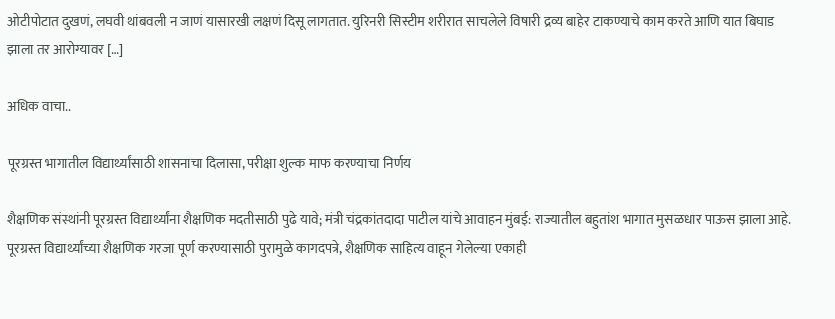ओटीपोटात दुखणं, लघवी थांबवली न जाणं यासारखी लक्षणं दिसू लागतात. युरिनरी सिस्टीम शरीरात साचलेले विषारी द्रव्य बाहेर टाकण्याचे काम करते आणि यात बिघाड झाला तर आरोग्यावर […]

अधिक वाचा..

पूरग्रस्त भागातील विद्यार्थ्यांसाठी शासनाचा दिलासा, परीक्षा शुल्क माफ करण्याचा निर्णय

शैक्षणिक संस्थांनी पूरग्रस्त विद्यार्थ्यांना शैक्षणिक मदतीसाठी पुढे यावे; मंत्री चंद्रकांतदादा पाटील यांचे आवाहन मुंबई: राज्यातील बहुतांश भागात मुसळधार पाऊस झाला आहे. पूरग्रस्त विद्यार्थ्यांच्या शैक्षणिक गरजा पूर्ण करण्यासाठी पुरामुळे कागदपत्रे, शैक्षणिक साहित्य वाहून गेलेल्या एकाही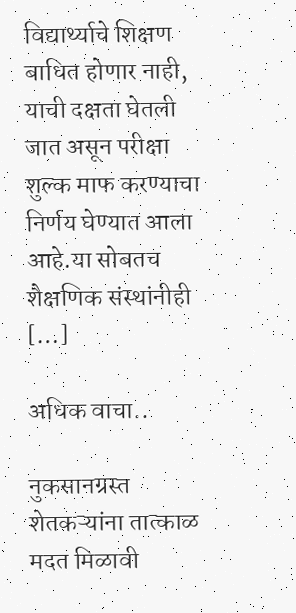विद्यार्थ्याचे शिक्षण बाधित होणार नाही, याची दक्षता घेतली जात असून परीक्षा शुल्क माफ करण्याचा निर्णय घेण्यात आला आहे.या सोबतच शैक्षणिक संस्थांनीही […]

अधिक वाचा..

नुकसानग्रस्त शेतकऱ्यांना तात्काळ मदत मिळावी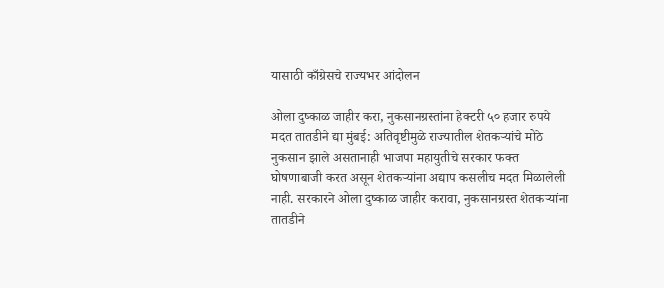यासाठी काँग्रेसचे राज्यभर आंदोलन

ओला दुष्काळ जाहीर करा, नुकसानग्रस्तांना हेक्टरी ५० हजार रुपये मदत तातडीने द्या मुंबई: अतिवृष्टीमुळे राज्यातील शेतकऱ्यांचे मोठे नुकसान झाले असतानाही भाजपा महायुतीचे सरकार फक्त घोषणाबाजी करत असून शेतकऱ्यांना अद्याप कसलीच मदत मिळालेली नाही. सरकारने ओला दुष्काळ जाहीर करावा, नुकसानग्रस्त शेतकऱ्यांना तातडीने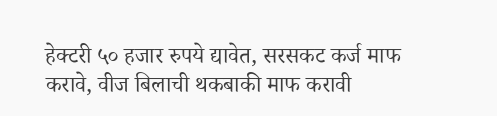हेक्टरी ५० हजार रुपये द्यावेत, सरसकट कर्ज माफ करावे, वीज बिलाची थकबाकी माफ करावी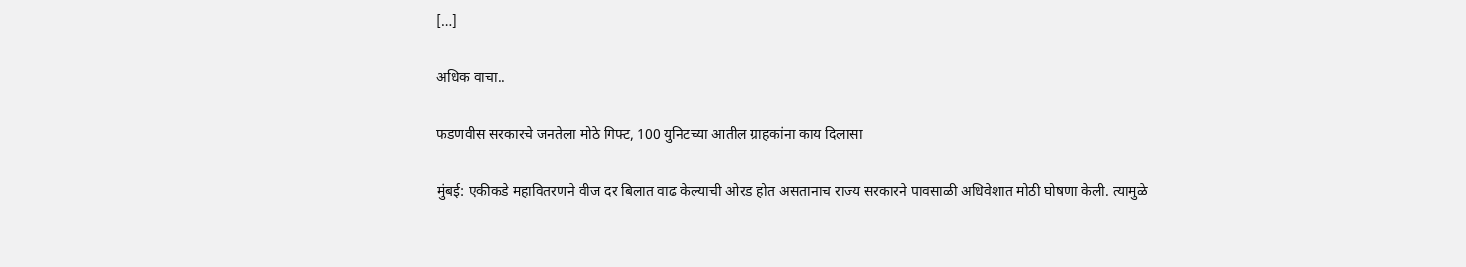[…]

अधिक वाचा..

फडणवीस सरकारचे जनतेला मोठे गिफ्ट, 100 युनिटच्या आतील ग्राहकांना काय दिलासा

मुंबई: एकीकडे महावितरणने वीज दर बिलात वाढ केल्याची ओरड होत असतानाच राज्य सरकारने पावसाळी अधिवेशात मोठी घोषणा केली. त्यामुळे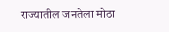राज्यातील जनतेला मोठा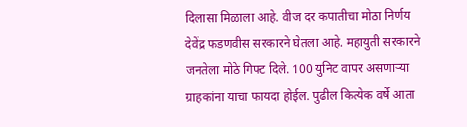दिलासा मिळाला आहे. वीज दर कपातीचा मोठा निर्णय देवेंद्र फडणवीस सरकारने घेतला आहे. महायुती सरकारने जनतेला मोठे गिफ्ट दिले. 100 युनिट वापर असणाऱ्या ग्राहकांना याचा फायदा होईल. पुढील कित्येक वर्षे आता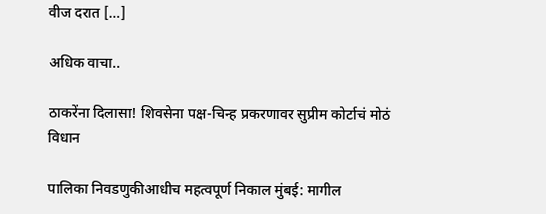वीज दरात […]

अधिक वाचा..

ठाकरेंना दिलासा! शिवसेना पक्ष-चिन्ह प्रकरणावर सुप्रीम कोर्टाचं मोठं विधान

पालिका निवडणुकीआधीच महत्वपूर्ण निकाल मुंबई: मागील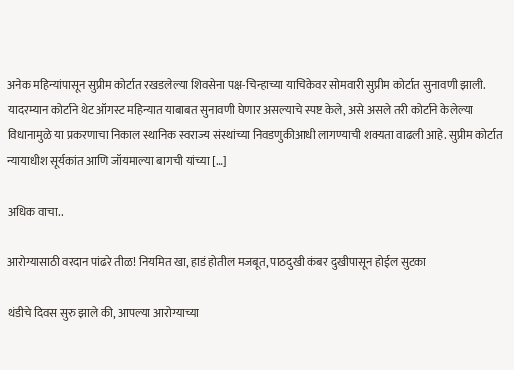अनेक महिन्यांपासून सुप्रीम कोर्टात रखडलेल्या शिवसेना पक्ष-चिन्हाच्या याचिकेवर सोमवारी सुप्रीम कोर्टात सुनावणी झाली. यादरम्यान कोर्टाने थेट ऑगस्ट महिन्यात याबाबत सुनावणी घेणार असल्याचे स्पष्ट केले, असे असले तरी कोर्टाने केलेल्या विधानामुळे या प्रकरणाचा निकाल स्थानिक स्वराज्य संस्थांच्या निवडणुकीआधी लागण्याची शक्यता वाढली आहे. सुप्रीम कोर्टात न्यायाधीश सूर्यकांत आणि जॉयमाल्या बागची यांच्या […]

अधिक वाचा..

आरोग्यासाठी वरदान पांढरे तीळ! नियमित खा, हाडं होतील मजबूत, पाठदुखी कंबर दुखीपासून होईल सुटका

थंडीचे दिवस सुरु झाले की, आपल्या आरोग्याच्या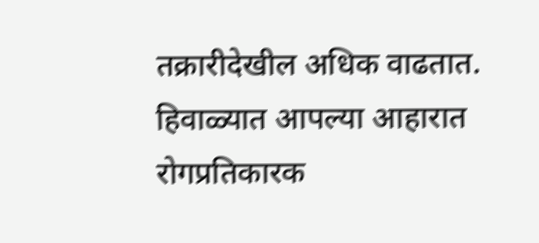तक्रारीदेखील अधिक वाढतात. हिवाळ्यात आपल्या आहारात रोगप्रतिकारक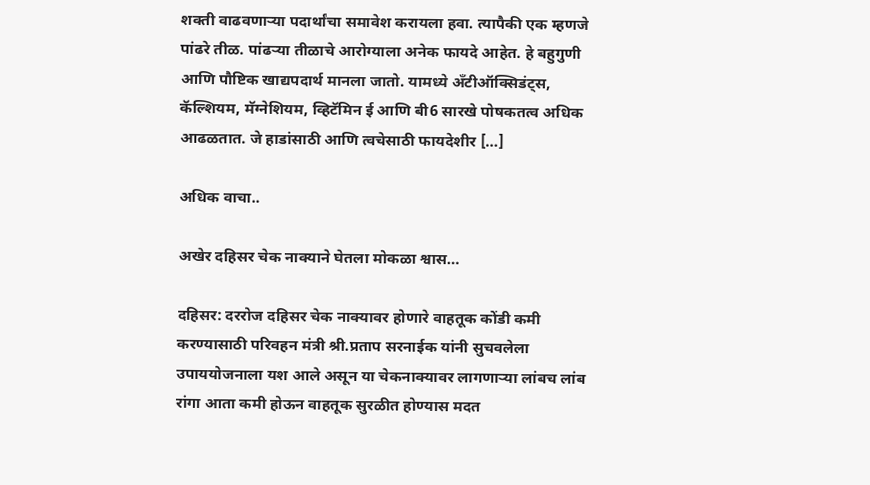शक्ती वाढवणाऱ्या पदार्थांचा समावेश करायला हवा. त्यापैकी एक म्हणजे पांढरे तीळ. पांढऱ्या तीळाचे आरोग्याला अनेक फायदे आहेत. हे बहुगुणी आणि पौष्टिक खाद्यपदार्थ मानला जातो. यामध्ये अँटीऑक्सिडंट्स, कॅल्शियम, मॅग्नेशियम, व्हिटॅमिन ई आणि बी6 सारखे पोषकतत्व अधिक आढळतात. जे हाडांसाठी आणि त्वचेसाठी फायदेशीर […]

अधिक वाचा..

अखेर दहिसर चेक नाक्याने घेतला मोकळा श्वास…

दहिसर: दररोज दहिसर चेक नाक्यावर होणारे वाहतूक कोंडी कमी करण्यासाठी परिवहन मंत्री श्री.प्रताप सरनाईक यांनी सुचवलेला उपाययोजनाला यश आले असून या चेकनाक्यावर लागणाऱ्या लांबच लांब रांगा आता कमी होऊन वाहतूक सुरळीत होण्यास मदत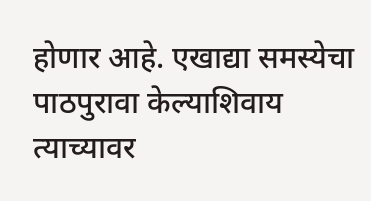होणार आहे. एखाद्या समस्येचा पाठपुरावा केल्याशिवाय त्याच्यावर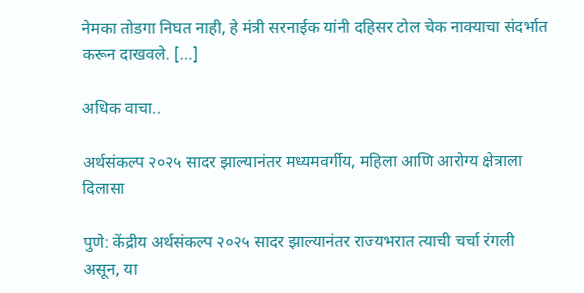नेमका तोडगा निघत नाही, हे मंत्री सरनाईक यांनी दहिसर टोल चेक नाक्याचा संदर्भात करून दाखवले. […]

अधिक वाचा..

अर्थसंकल्प २०२५ सादर झाल्यानंतर मध्यमवर्गीय, महिला आणि आरोग्य क्षेत्राला दिलासा

पुणे: केंद्रीय अर्थसंकल्प २०२५ सादर झाल्यानंतर राज्यभरात त्याची चर्चा रंगली असून, या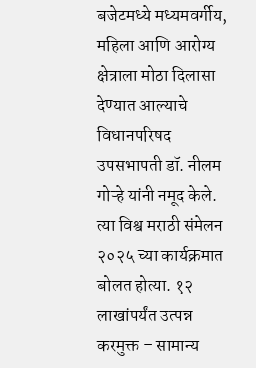बजेटमध्ये मध्यमवर्गीय, महिला आणि आरोग्य क्षेत्राला मोठा दिलासा देण्यात आल्याचे विधानपरिषद उपसभापती डॉ. नीलम गोऱ्हे यांनी नमूद केले. त्या विश्व मराठी संमेलन २०२५ च्या कार्यक्रमात बोलत होत्या. १२ लाखांपर्यंत उत्पन्न करमुक्त – सामान्य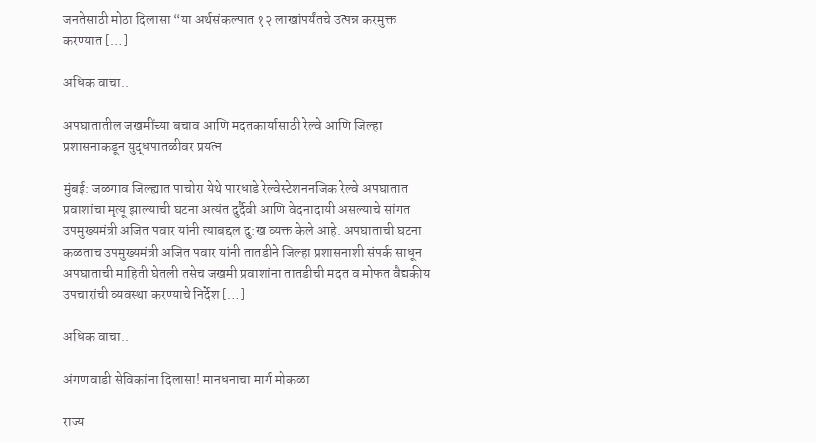जनतेसाठी मोठा दिलासा “या अर्थसंकल्पात १२ लाखांपर्यंतचे उत्पन्न करमुक्त करण्यात […]

अधिक वाचा..

अपघातातील जखमींच्या बचाव आणि मदतकार्यासाठी रेल्वे आणि जिल्हा प्रशासनाकडून युद्धपातळीवर प्रयत्न

मुंबई: जळगाव जिल्ह्यात पाचोरा येथे पारधाडे रेल्वेस्टेशननजिक रेल्वे अपघातात प्रवाशांचा मृत्यू झाल्याची घटना अत्यंत दुर्दैवी आणि वेदनादायी असल्याचे सांगत उपमुख्यमंत्री अजित पवार यांनी त्याबद्दल दु:ख व्यक्त केले आहे. अपघाताची घटना कळताच उपमुख्यमंत्री अजित पवार यांनी तातडीने जिल्हा प्रशासनाशी संपर्क साधून अपघाताची माहिती घेतली तसेच जखमी प्रवाशांना तातडीची मदत व मोफत वैद्यकीय उपचारांची व्यवस्था करण्याचे निर्देश […]

अधिक वाचा..

अंगणवाडी सेविकांना दिलासा! मानधनाचा मार्ग मोकळा

राज्य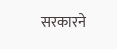सरकारने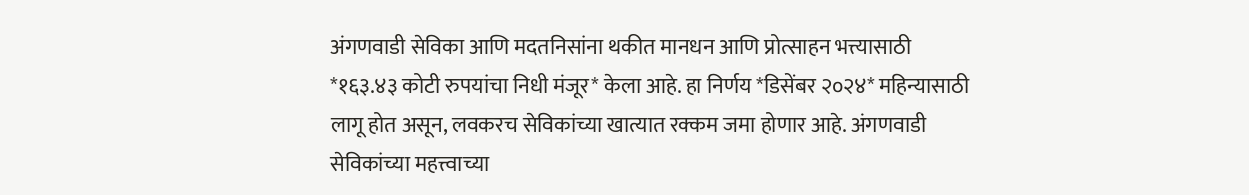अंगणवाडी सेविका आणि मदतनिसांना थकीत मानधन आणि प्रोत्साहन भत्त्यासाठी *१६३.४३ कोटी रुपयांचा निधी मंजूर* केला आहे. हा निर्णय *डिसेंबर २०२४* महिन्यासाठी लागू होत असून, लवकरच सेविकांच्या खात्यात रक्कम जमा होणार आहे. अंगणवाडी सेविकांच्या महत्त्वाच्या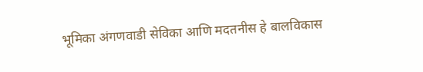भूमिका अंगणवाडी सेविका आणि मदतनीस हे बालविकास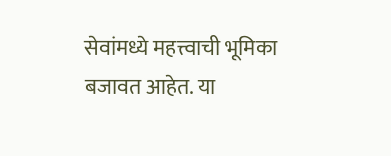सेवांमध्ये महत्त्वाची भूमिका बजावत आहेत. या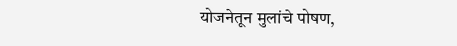योजनेतून मुलांचे पोषण,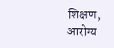शिक्षण, आरोग्य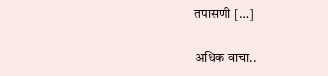तपासणी […]

अधिक वाचा..